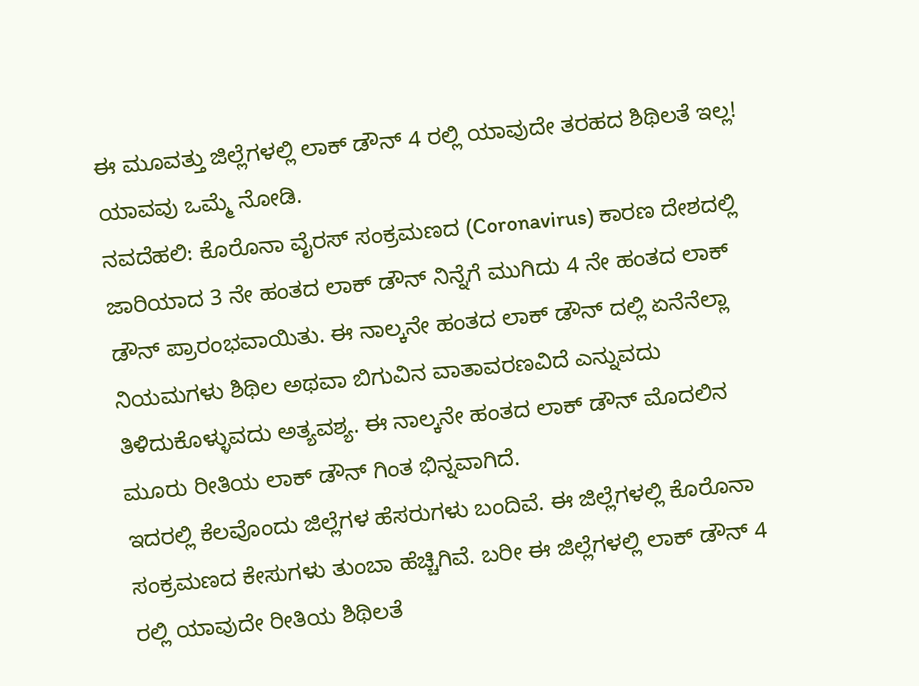ಈ ಮೂವತ್ತು ಜಿಲ್ಲೆಗಳಲ್ಲಿ ಲಾಕ್ ಡೌನ್ 4 ರಲ್ಲಿ ಯಾವುದೇ ತರಹದ ಶಿಥಿಲತೆ ಇಲ್ಲ! ಯಾವವು ಒಮ್ಮೆ ನೋಡಿ.
ನವದೆಹಲಿ: ಕೊರೊನಾ ವೈರಸ್ ಸಂಕ್ರಮಣದ (Coronavirus) ಕಾರಣ ದೇಶದಲ್ಲಿ ಜಾರಿಯಾದ 3 ನೇ ಹಂತದ ಲಾಕ್ ಡೌನ್ ನಿನ್ನೆಗೆ ಮುಗಿದು 4 ನೇ ಹಂತದ ಲಾಕ್ ಡೌನ್ ಪ್ರಾರಂಭವಾಯಿತು. ಈ ನಾಲ್ಕನೇ ಹಂತದ ಲಾಕ್ ಡೌನ್ ದಲ್ಲಿ ಏನೆನೆಲ್ಲಾ ನಿಯಮಗಳು ಶಿಥಿಲ ಅಥವಾ ಬಿಗುವಿನ ವಾತಾವರಣವಿದೆ ಎನ್ನುವದು ತಿಳಿದುಕೊಳ್ಳುವದು ಅತ್ಯವಶ್ಯ. ಈ ನಾಲ್ಕನೇ ಹಂತದ ಲಾಕ್ ಡೌನ್ ಮೊದಲಿನ ಮೂರು ರೀತಿಯ ಲಾಕ್ ಡೌನ್ ಗಿಂತ ಭಿನ್ನವಾಗಿದೆ.
ಇದರಲ್ಲಿ ಕೆಲವೊಂದು ಜಿಲ್ಲೆಗಳ ಹೆಸರುಗಳು ಬಂದಿವೆ. ಈ ಜಿಲ್ಲೆಗಳಲ್ಲಿ ಕೊರೊನಾ ಸಂಕ್ರಮಣದ ಕೇಸುಗಳು ತುಂಬಾ ಹೆಚ್ಚಿಗಿವೆ. ಬರೀ ಈ ಜಿಲ್ಲೆಗಳಲ್ಲಿ ಲಾಕ್ ಡೌನ್ 4 ರಲ್ಲಿ ಯಾವುದೇ ರೀತಿಯ ಶಿಥಿಲತೆ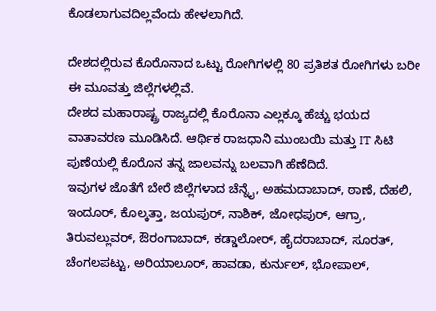ಕೊಡಲಾಗುವದಿಲ್ಲವೆಂದು ಹೇಳಲಾಗಿದೆ.

ದೇಶದಲ್ಲಿರುವ ಕೊರೊನಾದ ಒಟ್ಟು ರೋಗಿಗಳಲ್ಲಿ 80 ಪ್ರತಿಶತ ರೋಗಿಗಳು ಬರೀ ಈ ಮೂವತ್ತು ಜಿಲ್ಲೆಗಳಲ್ಲಿವೆ.
ದೇಶದ ಮಹಾರಾಷ್ಟ್ರ ರಾಜ್ಯದಲ್ಲಿ ಕೊರೊನಾ ಎಲ್ಲಕ್ಕೂ ಹೆಚ್ಚು ಭಯದ ವಾತಾವರಣ ಮೂಡಿಸಿದೆ. ಆರ್ಥಿಕ ರಾಜಧಾನಿ ಮುಂಬಯಿ ಮತ್ತು IT ಸಿಟಿ ಪುಣೆಯಲ್ಲಿ ಕೊರೊನ ತನ್ನ ಜಾಲವನ್ನು ಬಲವಾಗಿ ಹೆಣೆದಿದೆ.
ಇವುಗಳ ಜೊತೆಗೆ ಬೇರೆ ಜಿಲ್ಲೆಗಳಾದ ಚೆನ್ನೈ, ಅಹಮದಾಬಾದ್, ಠಾಣೆ, ದೆಹಲಿ, ಇಂದೂರ್, ಕೊಲ್ಕತ್ತಾ, ಜಯಪುರ್, ನಾಶಿಕ್, ಜೋಧಪುರ್, ಆಗ್ರಾ, ತಿರುವಲ್ಲುವರ್, ಔರಂಗಾಬಾದ್, ಕಡ್ಡಾಲೋರ್, ಹೈದರಾಬಾದ್, ಸೂರತ್, ಚೆಂಗಲಪಟ್ಟು, ಅರಿಯಾಲೂರ್, ಹಾವಡಾ, ಕುರ್ನುಲ್, ಭೋಪಾಲ್,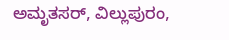ಅಮೃತಸರ್, ವಿಲ್ಲುಪುರಂ,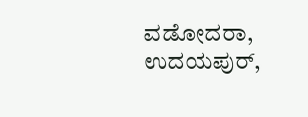ವಡೋದರಾ, ಉದಯಪುರ್,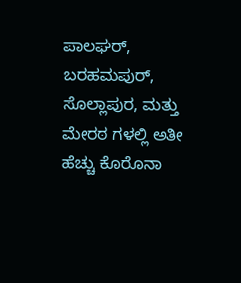ಪಾಲಘರ್, ಬರಹಮಪುರ್, ಸೊಲ್ಲಾಪುರ, ಮತ್ತು ಮೇರಠ ಗಳಲ್ಲಿ ಅತೀ ಹೆಚ್ಚು ಕೊರೊನಾ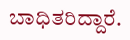ಬಾಧಿತರಿದ್ದಾರೆ.